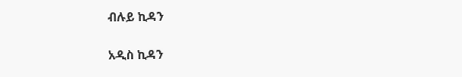ብሉይ ኪዳን

አዲስ ኪዳን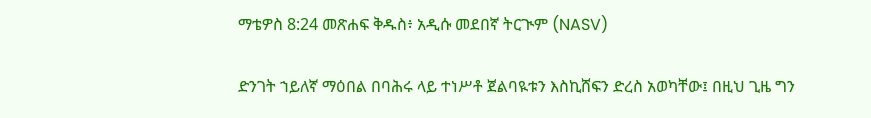ማቴዎስ 8:24 መጽሐፍ ቅዱስ፥ አዲሱ መደበኛ ትርጒም (NASV)

ድንገት ኀይለኛ ማዕበል በባሕሩ ላይ ተነሥቶ ጀልባዪቱን እስኪሸፍን ድረስ አወካቸው፤ በዚህ ጊዜ ግን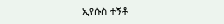ኢየሱስ ተኝቶ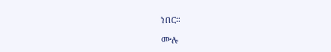ነበር።

ሙሉ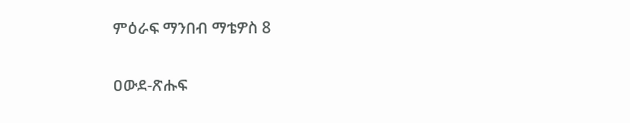ምዕራፍ ማንበብ ማቴዎስ 8

ዐውደ-ጽሑፍ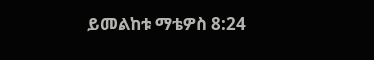ይመልከቱ ማቴዎስ 8:24